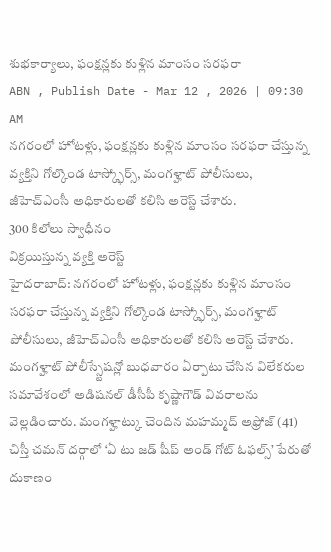శుభకార్యాలు, ఫంక్షన్లకు కుళ్లిన మాంసం సరఫరా
ABN , Publish Date - Mar 12 , 2026 | 09:30 AM
నగరంలో హోటళ్లు, ఫంక్షన్లకు కుళ్లిన మాంసం సరఫరా చేస్తున్న వ్యక్తిని గోల్కొండ టాస్క్ఫోర్స్, మంగళ్హాట్ పోలీసులు, జీహెచ్ఎంసీ అధికారులతో కలిసి అరెస్ట్ చేశారు.
300 కిలోలు స్వాధీనం
విక్రయిస్తున్న వ్యక్తి అరెస్ట్
హైదరాబాద్: నగరంలో హోటళ్లు, ఫంక్షన్లకు కుళ్లిన మాంసం సరఫరా చేస్తున్న వ్యక్తిని గోల్కొండ టాస్క్ఫోర్స్, మంగళ్హాట్ పోలీసులు, జీహెచ్ఎంసీ అధికారులతో కలిసి అరెస్ట్ చేశారు. మంగళ్హాట్ పోలీస్స్టేషన్లో బుధవారం ఏర్పాటు చేసిన విలేకరుల సమావేశంలో అడిషనల్ డీసీపీ కృష్ణాగౌడ్ వివరాలను వెల్లడించారు. మంగళ్హాట్కు చెందిన మహమ్మద్ అఫ్రోజ్ (41) చిస్తీ చమన్ దర్గాలో ‘ఏ టు జడ్ షీప్ అండ్ గోట్ ఓఫల్స్’ పేరుతో దుకాణం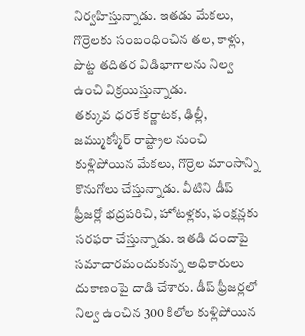నిర్వహిస్తున్నాడు. ఇతడు మేకలు, గొర్రెలకు సంబంధించిన తల, కాళ్లు, పొట్ట తదితర విడిభాగాలను నిల్వ ఉంచి విక్రయిస్తున్నాడు.
తక్కువ ధరకే కర్ణాటక, ఢిల్లీ, జమ్ముకశ్మీర్ రాష్ట్రాల నుంచి కుళ్లిపోయిన మేకలు, గొర్రెల మాంసాన్ని కొనుగోలు చేస్తున్నాడు. వీటిని డీప్ ఫ్రీజర్లో భద్రపరిచి, హోటళ్లకు, ఫంక్షన్లకు సరఫరా చేస్తున్నాడు. ఇతడి దందాపై సమాచారమందుకున్న అధికారులు దుకాణంపై దాడి చేశారు. డీప్ ఫ్రీజర్లలో నిల్వ ఉంచిన 300 కిలోల కుళ్లిపోయిన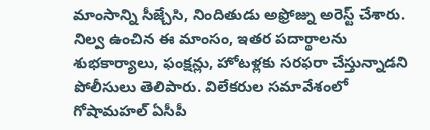మాంసాన్ని సీజ్చేసి, నిందితుడు అఫ్రోజ్ను అరెస్ట్ చేశారు. నిల్వ ఉంచిన ఈ మాంసం, ఇతర పదార్థాలను శుభకార్యాలు, ఫంక్షన్లు, హోటళ్లకు సరఫరా చేస్తున్నాడని పోలీసులు తెలిపారు. విలేకరుల సమావేశంలో గోషామహల్ ఏసీపీ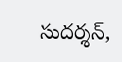సుదర్శన్,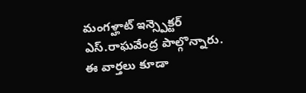మంగళ్హాట్ ఇన్స్పెక్టర్ ఎస్.రాఘవేంద్ర పాల్గొన్నారు.
ఈ వార్తలు కూడా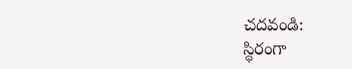చదవండి:
స్థిరంగా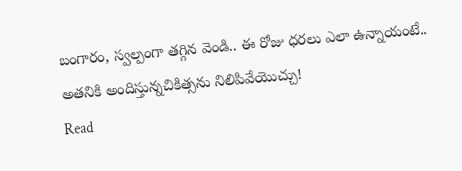బంగారం, స్వల్పంగా తగ్గిన వెండి.. ఈ రోజు ధరలు ఎలా ఉన్నాయంటే..
అతనికి అందిస్తున్నచికిత్సను నిలిపివేయొచ్చు!
Read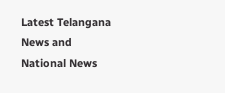Latest Telangana News and National News